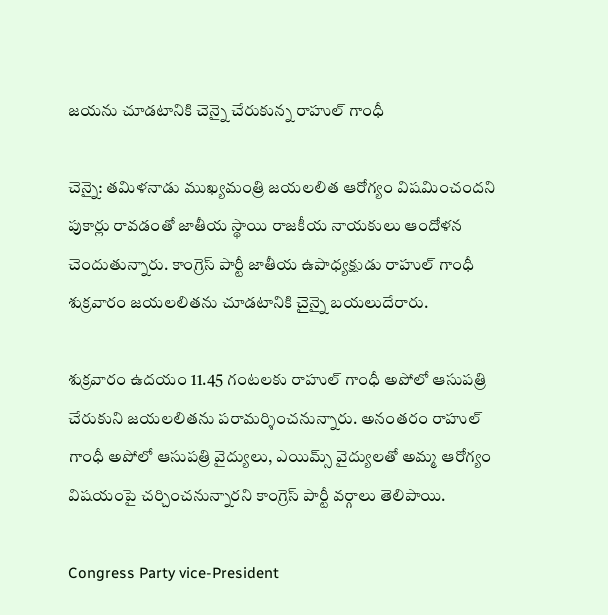జయను చూడటానికి చెన్నై చేరుకున్న రాహుల్ గాంధీ

చెన్నై: తమిళనాడు ముఖ్యమంత్రి జయలలిత ఆరోగ్యం విషమించందని పుకార్లు రావడంతో జాతీయ స్థాయి రాజకీయ నాయకులు ఆందోళన చెందుతున్నారు. కాంగ్రెస్ పార్టీ జాతీయ ఉపాధ్యక్షుడు రాహుల్ గాంధీ శుక్రవారం జయలలితను చూడటానికి చైన్నై బయలుదేరారు.

శుక్రవారం ఉదయం 11.45 గంటలకు రాహుల్ గాంధీ అపోలో ఆసుపత్రి చేరుకుని జయలలితను పరామర్శించనున్నారు. అనంతరం రాహుల్ గాంధీ అపోలో ఆసుపత్రి వైద్యులు, ఎయిమ్స్ వైద్యులతో అమ్మ ఆరోగ్యం విషయంపై చర్చించనున్నారని కాంగ్రెస్ పార్టీ వర్గాలు తెలిపాయి.

Congress Party vice-President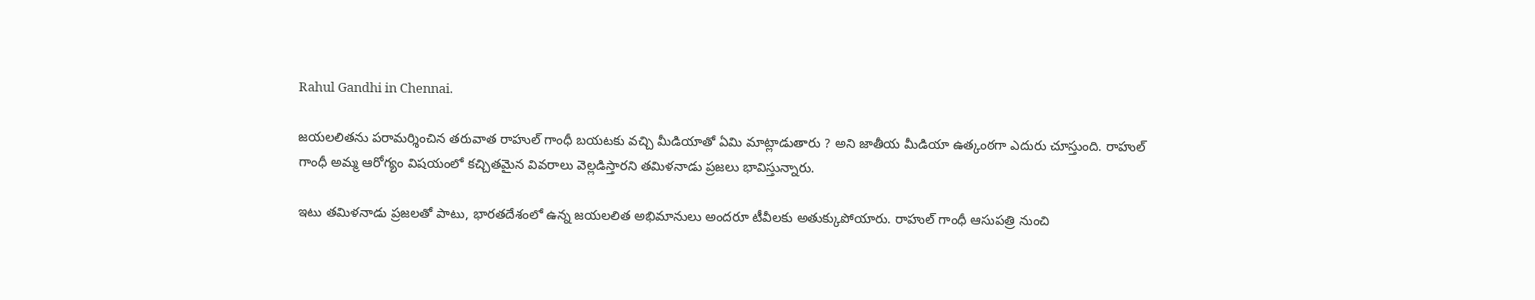Rahul Gandhi in Chennai.

జయలలితను పరామర్శించిన తరువాత రాహుల్ గాంధీ బయటకు వచ్చి మీడియాతో ఏమి మాట్లాడుతారు ? అని జాతీయ మీడియా ఉత్కంఠగా ఎదురు చూస్తుంది. రాహుల్ గాంధీ అమ్మ ఆరోగ్యం విషయంలో కచ్చితమైన వివరాలు వెల్లడిస్తారని తమిళనాడు ప్రజలు భావిస్తున్నారు.

ఇటు తమిళనాడు ప్రజలతో పాటు, భారతదేశంలో ఉన్న జయలలిత అభిమానులు అందరూ టీవీలకు అతుక్కుపోయారు. రాహుల్ గాంధీ ఆసుపత్రి నుంచి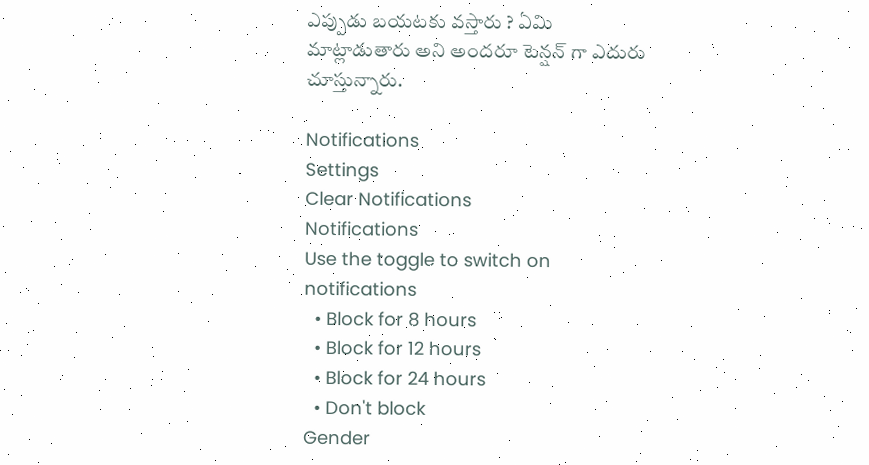ఎప్పుడు బయటకు వస్తారు ? ఏమి మాట్లాడుతారు అని అందరూ టెన్షన్ గా ఎదురు చూస్తున్నారు.

Notifications
Settings
Clear Notifications
Notifications
Use the toggle to switch on notifications
  • Block for 8 hours
  • Block for 12 hours
  • Block for 24 hours
  • Don't block
Gender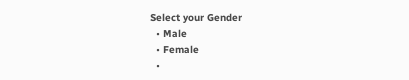Select your Gender
  • Male
  • Female
  •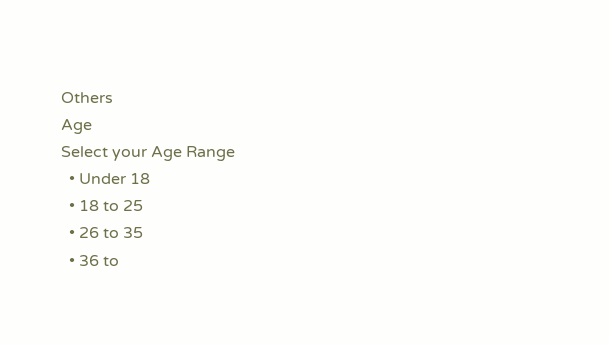Others
Age
Select your Age Range
  • Under 18
  • 18 to 25
  • 26 to 35
  • 36 to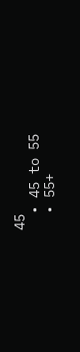45
  • 45 to 55
  • 55+